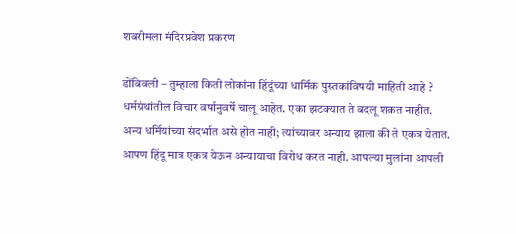शबरीमला मंदिरप्रवेश प्रकरण

डोंबिवली – तुम्हाला किती लोकांना हिंदूंच्या धार्मिक पुस्तकांविषयी माहिती आहे ? धर्मग्रंथांतील विचार वर्षानुवर्षे चालू आहेत. एका झटक्यात ते बदलू शकत नाहीत. अन्य धर्मियांच्या संदर्भात असे होत नाही; त्यांच्यावर अन्याय झाला की ते एकत्र येतात. आपण हिंदू मात्र एकत्र येऊन अन्यायाचा विरोध करत नाही. आपल्या मुलांना आपली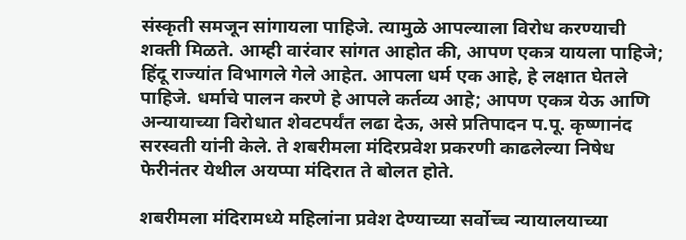संस्कृती समजून सांगायला पाहिजे. त्यामुळे आपल्याला विरोध करण्याची शक्ती मिळते. आम्ही वारंवार सांगत आहोत की, आपण एकत्र यायला पाहिजे; हिंदू राज्यांत विभागले गेले आहेत. आपला धर्म एक आहे, हे लक्षात घेतले पाहिजे. धर्माचे पालन करणे हे आपले कर्तव्य आहे; आपण एकत्र येऊ आणि अन्यायाच्या विरोधात शेवटपर्यंत लढा देऊ, असे प्रतिपादन प.पू. कृष्णानंद सरस्वती यांनी केले. ते शबरीमला मंदिरप्रवेश प्रकरणी काढलेल्या निषेध फेरीनंतर येथील अयप्पा मंदिरात ते बोलत होते.

शबरीमला मंदिरामध्ये महिलांना प्रवेश देण्याच्या सर्वोच्च न्यायालयाच्या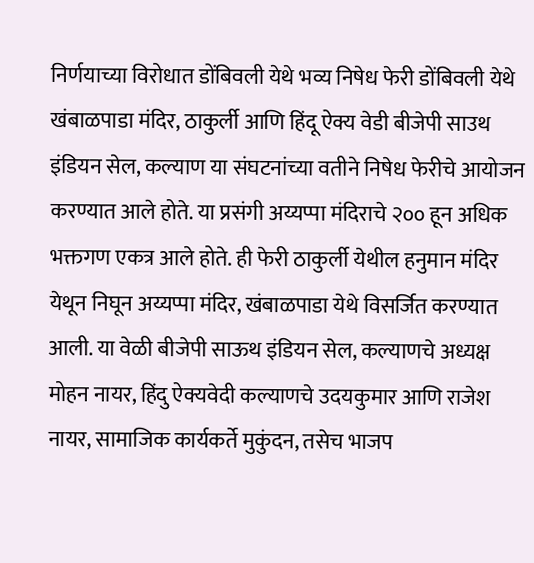निर्णयाच्या विरोधात डोंबिवली येथे भव्य निषेध फेरी डोंबिवली येथे खंबाळपाडा मंदिर, ठाकुर्ली आणि हिंदू ऐक्य वेडी बीजेपी साउथ इंडियन सेल, कल्याण या संघटनांच्या वतीने निषेध फेरीचे आयोजन करण्यात आले होते. या प्रसंगी अय्यप्पा मंदिराचे २०० हून अधिक भक्तगण एकत्र आले होते. ही फेरी ठाकुर्ली येथील हनुमान मंदिर येथून निघून अय्यप्पा मंदिर, खंबाळपाडा येथे विसर्जित करण्यात आली. या वेळी बीजेपी साऊथ इंडियन सेल, कल्याणचे अध्यक्ष मोहन नायर, हिंदु ऐक्यवेदी कल्याणचे उदयकुमार आणि राजेश नायर, सामाजिक कार्यकर्ते मुकुंदन, तसेच भाजप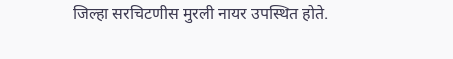जिल्हा सरचिटणीस मुरली नायर उपस्थित होते.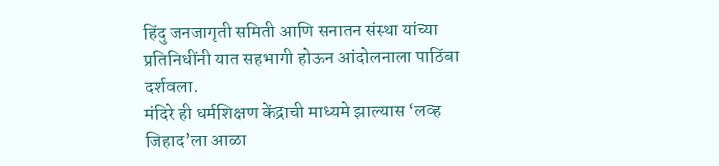हिंदु जनजागृती समिती आणि सनातन संस्था यांच्या प्रतिनिधींनी यात सहभागी होऊन आंदोलनाला पाठिंबा दर्शवला.
मंदिरे ही धर्मशिक्षण केंद्राची माध्यमे झाल्यास ‘लव्ह जिहाद’ला आळा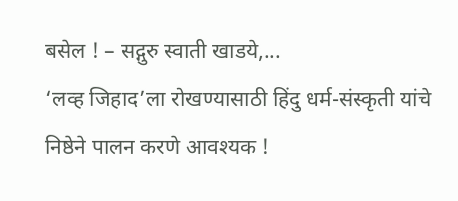बसेल ! – सद्गुरु स्वाती खाडये,...
‘लव्ह जिहाद’ला रोखण्यासाठी हिंदु धर्म-संस्कृती यांचे निष्ठेने पालन करणे आवश्यक !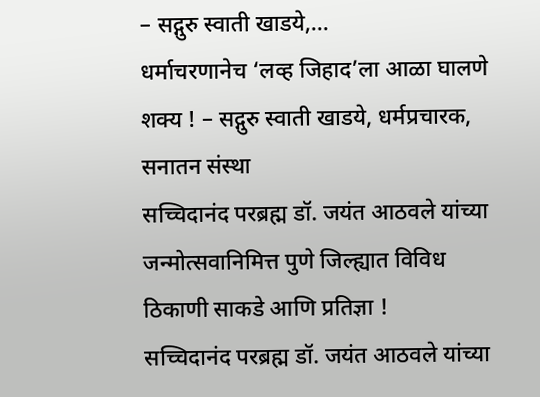– सद्गुरु स्वाती खाडये,...
धर्माचरणानेच ‘लव्ह जिहाद’ला आळा घालणे शक्य ! – सद्गुरु स्वाती खाडये, धर्मप्रचारक, सनातन संस्था
सच्चिदानंद परब्रह्म डॉ. जयंत आठवले यांच्या जन्मोत्सवानिमित्त पुणे जिल्ह्यात विविध ठिकाणी साकडे आणि प्रतिज्ञा !
सच्चिदानंद परब्रह्म डॉ. जयंत आठवले यांच्या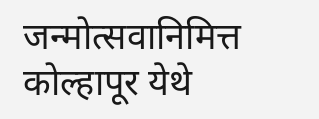जन्मोत्सवानिमित्त कोल्हापूर येथे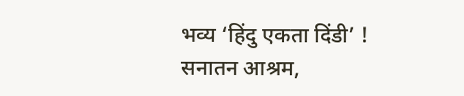भव्य ‘हिंदु एकता दिंडी’ !
सनातन आश्रम,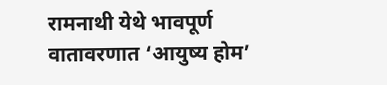रामनाथी येथे भावपूर्ण वातावरणात ‘आयुष्य होम’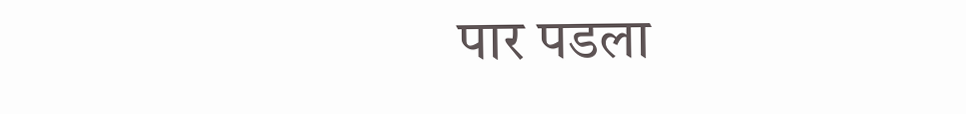पार पडला